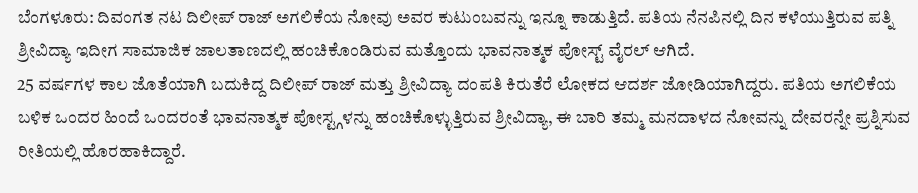ಬೆಂಗಳೂರು: ದಿವಂಗತ ನಟ ದಿಲೀಪ್ ರಾಜ್ ಅಗಲಿಕೆಯ ನೋವು ಅವರ ಕುಟುಂಬವನ್ನು ಇನ್ನೂ ಕಾಡುತ್ತಿದೆ. ಪತಿಯ ನೆನಪಿನಲ್ಲಿ ದಿನ ಕಳೆಯುತ್ತಿರುವ ಪತ್ನಿ ಶ್ರೀವಿದ್ಯಾ ಇದೀಗ ಸಾಮಾಜಿಕ ಜಾಲತಾಣದಲ್ಲಿ ಹಂಚಿಕೊಂಡಿರುವ ಮತ್ತೊಂದು ಭಾವನಾತ್ಮಕ ಪೋಸ್ಟ್ ವೈರಲ್ ಆಗಿದೆ.
25 ವರ್ಷಗಳ ಕಾಲ ಜೊತೆಯಾಗಿ ಬದುಕಿದ್ದ ದಿಲೀಪ್ ರಾಜ್ ಮತ್ತು ಶ್ರೀವಿದ್ಯಾ ದಂಪತಿ ಕಿರುತೆರೆ ಲೋಕದ ಆದರ್ಶ ಜೋಡಿಯಾಗಿದ್ದರು. ಪತಿಯ ಅಗಲಿಕೆಯ ಬಳಿಕ ಒಂದರ ಹಿಂದೆ ಒಂದರಂತೆ ಭಾವನಾತ್ಮಕ ಪೋಸ್ಟ್ಗಳನ್ನು ಹಂಚಿಕೊಳ್ಳುತ್ತಿರುವ ಶ್ರೀವಿದ್ಯಾ, ಈ ಬಾರಿ ತಮ್ಮ ಮನದಾಳದ ನೋವನ್ನು ದೇವರನ್ನೇ ಪ್ರಶ್ನಿಸುವ ರೀತಿಯಲ್ಲಿ ಹೊರಹಾಕಿದ್ದಾರೆ.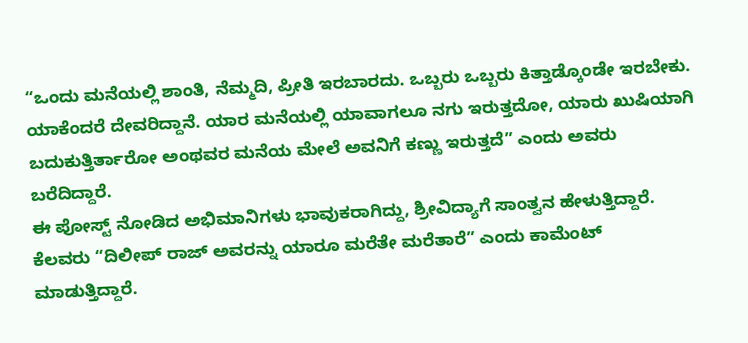“ಒಂದು ಮನೆಯಲ್ಲಿ ಶಾಂತಿ, ನೆಮ್ಮದಿ, ಪ್ರೀತಿ ಇರಬಾರದು. ಒಬ್ಬರು ಒಬ್ಬರು ಕಿತ್ತಾಡ್ಕೊಂಡೇ ಇರಬೇಕು. ಯಾಕೆಂದರೆ ದೇವರಿದ್ದಾನೆ. ಯಾರ ಮನೆಯಲ್ಲಿ ಯಾವಾಗಲೂ ನಗು ಇರುತ್ತದೋ, ಯಾರು ಖುಷಿಯಾಗಿ ಬದುಕುತ್ತಿರ್ತಾರೋ ಅಂಥವರ ಮನೆಯ ಮೇಲೆ ಅವನಿಗೆ ಕಣ್ಣು ಇರುತ್ತದೆ” ಎಂದು ಅವರು ಬರೆದಿದ್ದಾರೆ.
ಈ ಪೋಸ್ಟ್ ನೋಡಿದ ಅಭಿಮಾನಿಗಳು ಭಾವುಕರಾಗಿದ್ದು, ಶ್ರೀವಿದ್ಯಾಗೆ ಸಾಂತ್ವನ ಹೇಳುತ್ತಿದ್ದಾರೆ. ಕೆಲವರು “ದಿಲೀಪ್ ರಾಜ್ ಅವರನ್ನು ಯಾರೂ ಮರೆತೇ ಮರೆತಾರೆ” ಎಂದು ಕಾಮೆಂಟ್ ಮಾಡುತ್ತಿದ್ದಾರೆ.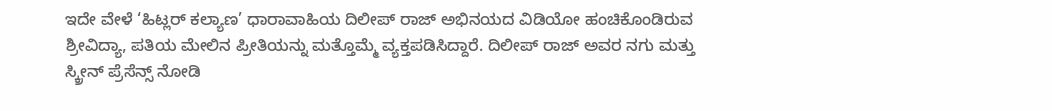ಇದೇ ವೇಳೆ ‘ಹಿಟ್ಲರ್ ಕಲ್ಯಾಣ’ ಧಾರಾವಾಹಿಯ ದಿಲೀಪ್ ರಾಜ್ ಅಭಿನಯದ ವಿಡಿಯೋ ಹಂಚಿಕೊಂಡಿರುವ ಶ್ರೀವಿದ್ಯಾ, ಪತಿಯ ಮೇಲಿನ ಪ್ರೀತಿಯನ್ನು ಮತ್ತೊಮ್ಮೆ ವ್ಯಕ್ತಪಡಿಸಿದ್ದಾರೆ. ದಿಲೀಪ್ ರಾಜ್ ಅವರ ನಗು ಮತ್ತು ಸ್ಕ್ರೀನ್ ಪ್ರೆಸೆನ್ಸ್ ನೋಡಿ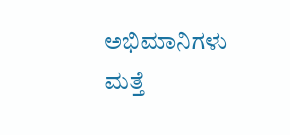ಅಭಿಮಾನಿಗಳು ಮತ್ತೆ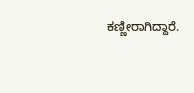ಕಣ್ಣೀರಾಗಿದ್ದಾರೆ.